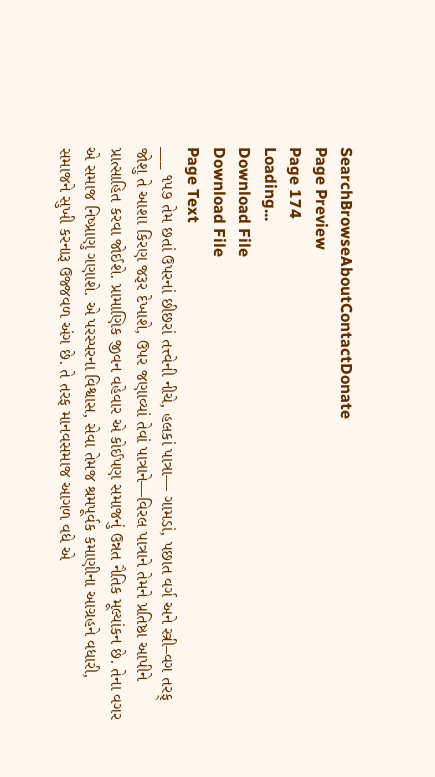SearchBrowseAboutContactDonate
Page Preview
Page 174
Loading...
Download File
Download File
Page Text
___ ૧૫૭ તેમ છતાં ઉપરનાં છીછરાં તત્ત્વેની નીચે, હલકાં પાત્રા— ગામડાં, પછાત વર્ગ અને સ્ત્રી–વગ તરફ્ જોશુ તે આશા કિરણ જરૂર દેખાશે, ઉપર જણાવ્યાં તેવાં પાત્રાને—વિરલ પાત્રાને તેમને પ્રતિષ્ઠા આપીને પ્રાત્સાહિત કરવા જોઈશે. પ્રામાણિક જીવન વહેવાર એ કોઈપણ સમાજનું ઉન્નત નૈતિક મૂલ્યાંકન છે. તેના વગર એ સમાજ નિષ્પ્રાણુ ગણાશે. એ પરસ્પરના વિશ્વાસ, સેવા તેમજ શ્રમપૂર્વક કમાણીના આગ્રહને વધારી, સમાજને સુખી કરનારૂ ઉજ્જવળ અંગ છે. તે તરફ માનવસમાજ આગળ વધે એ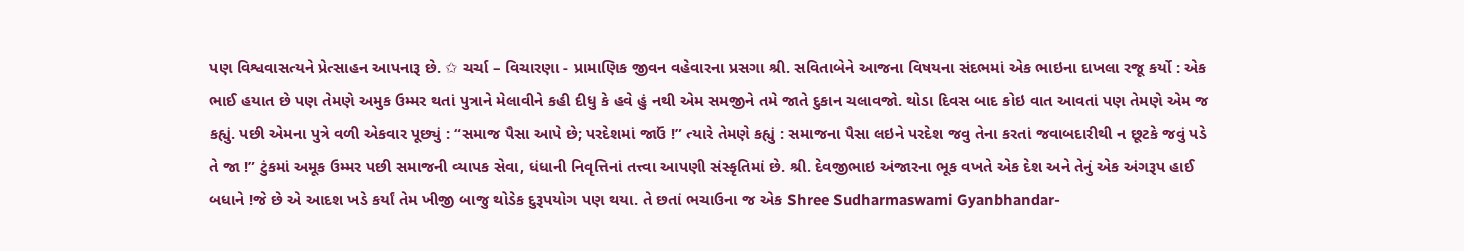પણ વિશ્વવાસત્યને પ્રેત્સાહન આપનારૂ છે. ✩ ચર્ચા – વિચારણા - પ્રામાણિક જીવન વહેવારના પ્રસગા શ્રી. સવિતાબેને આજના વિષયના સંદભમાં એક ભાઇના દાખલા રજૂ કર્યો : એક ભાઈ હયાત છે પણ તેમણે અમુક ઉમ્મર થતાં પુત્રાને મેલાવીને કહી દીધુ કે હવે હું નથી એમ સમજીને તમે જાતે દુકાન ચલાવજો. થોડા દિવસ બાદ કોઇ વાત આવતાં પણ તેમણે એમ જ કહ્યું. પછી એમના પુત્રે વળી એકવાર પૂછ્યું : “સમાજ પૈસા આપે છે; પરદેશમાં જાઉં !” ત્યારે તેમણે કહ્યું : સમાજના પૈસા લઇને પરદેશ જવુ તેના કરતાં જવાબદારીથી ન છૂટકે જવું પડે તે જા !” ટુંકમાં અમૂક ઉમ્મર પછી સમાજની વ્યાપક સેવા, ધંધાની નિવૃત્તિનાં તત્ત્વા આપણી સંસ્કૃતિમાં છે. શ્રી. દેવજીભાઇ અંજારના ભૂક વખતે એક દેશ અને તેનું એક અંગરૂપ હાઈ બધાને !જે છે એ આદશ ખડે કર્યાં તેમ ખીજી બાજુ થોડેક દુરૂપયોગ પણ થયા. તે છતાં ભચાઉના જ એક Shree Sudharmaswami Gyanbhandar-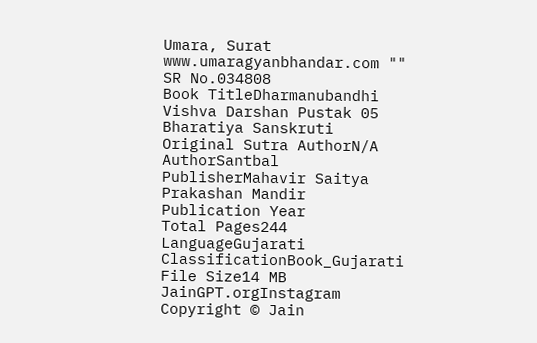Umara, Surat www.umaragyanbhandar.com ""
SR No.034808
Book TitleDharmanubandhi Vishva Darshan Pustak 05 Bharatiya Sanskruti
Original Sutra AuthorN/A
AuthorSantbal
PublisherMahavir Saitya Prakashan Mandir
Publication Year
Total Pages244
LanguageGujarati
ClassificationBook_Gujarati
File Size14 MB
JainGPT.orgInstagram
Copyright © Jain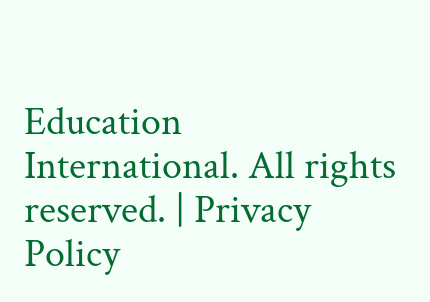Education International. All rights reserved. | Privacy Policy